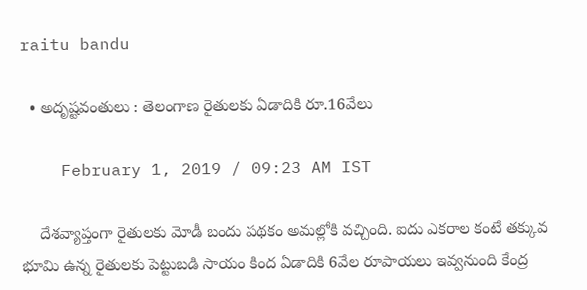raitu bandu

  • అదృష్టవంతులు : తెలంగాణ రైతులకు ఏడాదికి రూ.16వేలు

    February 1, 2019 / 09:23 AM IST

    దేశవ్యాప్తంగా రైతులకు మోడీ బందు పథకం అమల్లోకి వచ్చింది. ఐదు ఎకరాల కంటే తక్కువ భూమి ఉన్న రైతులకు పెట్టుబడి సాయం కింద ఏడాదికి 6వేల రూపాయలు ఇవ్వనుంది కేంద్ర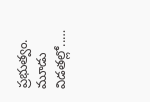ప్రభుత్వం. మూడు విడతల్లో..…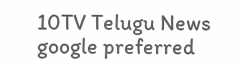10TV Telugu News
google preferred